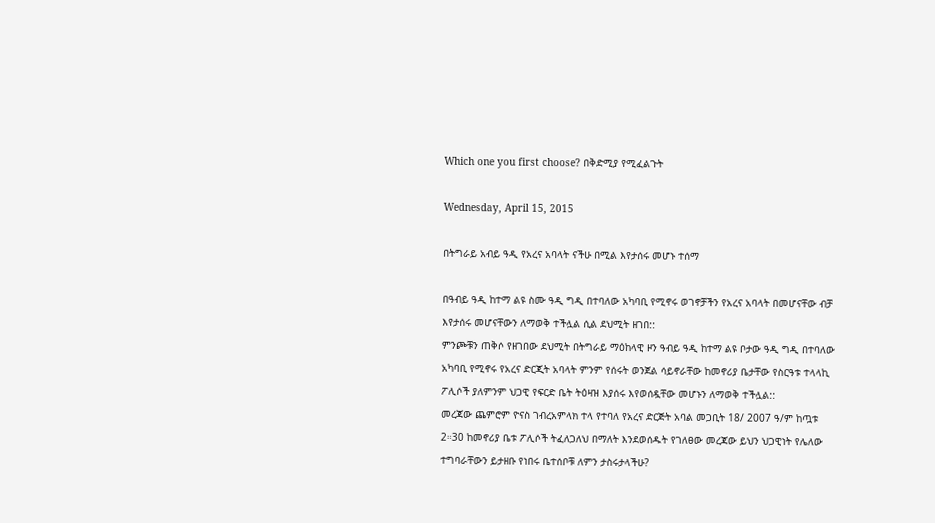Which one you first choose? በቅድሚያ የሚፈልጉት

Wednesday, April 15, 2015

በትግራይ አብይ ዓዲ የአረና አባላት ናችሁ በሚል እየታሰሩ መሆኑ ተሰማ

በዓብይ ዓዲ ከተማ ልዩ ስሙ ዓዲ ግዲ በተባለው አካባቢ የሚኖሩ ወገኖቻችን የአረና አባላት በመሆናቸው ብቻ እየታሰሩ መሆናቸውን ለማወቅ ተችሏል ሲል ደህሚት ዘገበ::
ምንጮቹን ጠቅሶ የዘገበው ደህሚት በትግራይ ማዕከላዊ ዞን ዓብይ ዓዲ ከተማ ልዩ ቦታው ዓዲ ግዲ በተባለው አካባቢ የሚኖሩ የአረና ድርጂት አባላት ምንም የሰሩት ወንጀል ሳይኖራቸው ከመኖሪያ ቤታቸው የስርዓቱ ተላላኪ ፖሊሶች ያለምንም ህጋዊ የፍርድ ቤት ትዕዛዝ እያሰሩ እየወሰዷቸው መሆኑን ለማወቅ ተችሏል::
መረጃው ጨምሮም ዮናስ ገብረአምላክ ተላ የተባለ የአረና ድርጅት አባል መጋቢት 18/ 2007 ዓ/ም ከጧቱ 2።30 ከመኖሪያ ቤቱ ፖሊሶች ትፈለጋለህ በማለት እንደወሰዱት የገለፀው መረጃው ይህን ህጋዊነት የሌለው ተግባራቸውን ይታዘቡ የነበሩ ቤተሰቦቹ ለምን ታስሩታላችሁ?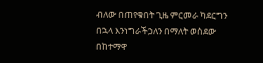ብለው በጠየቁበት ጊዜ ምርመራ ካደርግን በኋላ እንነግራችኃለን በማለት ወስደው በከተማዋ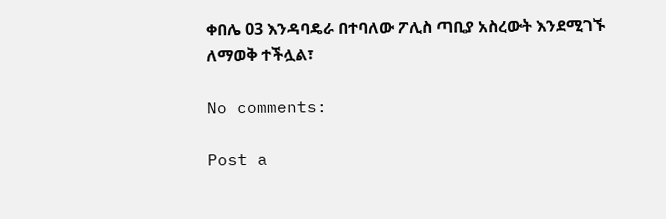ቀበሌ 03 እንዳባዴራ በተባለው ፖሊስ ጣቢያ አስረውት እንደሚገኙ ለማወቅ ተችሏል፣

No comments:

Post a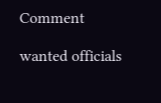Comment

wanted officials